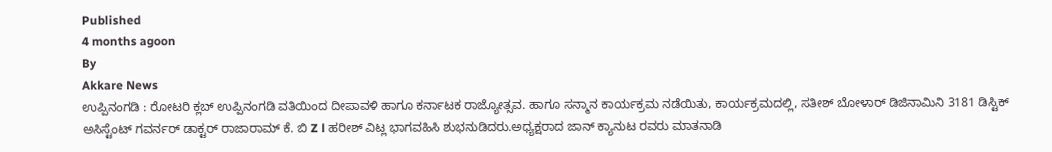Published
4 months agoon
By
Akkare News
ಉಪ್ಪಿನಂಗಡಿ : ರೋಟರಿ ಕ್ಲಬ್ ಉಪ್ಪಿನಂಗಡಿ ವತಿಯಿಂದ ದೀಪಾವಳಿ ಹಾಗೂ ಕರ್ನಾಟಕ ರಾಜ್ಯೋತ್ಸವ. ಹಾಗೂ ಸನ್ಮಾನ ಕಾರ್ಯಕ್ರಮ ನಡೆಯಿತು, ಕಾರ್ಯಕ್ರಮದಲ್ಲಿ, ಸತೀಶ್ ಬೋಳಾರ್ ಡಿಜಿನಾಮಿನಿ 3181 ಡಿಸ್ಟಿಕ್ ಅಸಿಸ್ಟೆಂಟ್ ಗವರ್ನರ್ ಡಾಕ್ಟರ್ ರಾಜಾರಾಮ್ ಕೆ. ಬಿ Z l ಹರೀಶ್ ವಿಟ್ಲ ಭಾಗವಹಿಸಿ ಶುಭನುಡಿದರು.ಅಧ್ಯಕ್ಷರಾದ ಜಾನ್ ಕ್ಯಾನುಟ ರವರು ಮಾತನಾಡಿ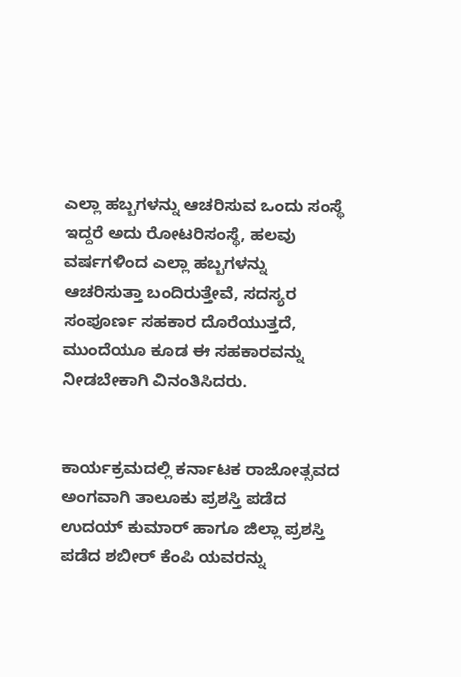ಎಲ್ಲಾ ಹಬ್ಬಗಳನ್ನು ಆಚರಿಸುವ ಒಂದು ಸಂಸ್ಥೆ ಇದ್ದರೆ ಅದು ರೋಟರಿಸಂಸ್ಥೆ, ಹಲವು ವರ್ಷಗಳಿಂದ ಎಲ್ಲಾ ಹಬ್ಬಗಳನ್ನು ಆಚರಿಸುತ್ತಾ ಬಂದಿರುತ್ತೇವೆ, ಸದಸ್ಯರ ಸಂಪೂರ್ಣ ಸಹಕಾರ ದೊರೆಯುತ್ತದೆ, ಮುಂದೆಯೂ ಕೂಡ ಈ ಸಹಕಾರವನ್ನು ನೀಡಬೇಕಾಗಿ ವಿನಂತಿಸಿದರು.


ಕಾರ್ಯಕ್ರಮದಲ್ಲಿ ಕರ್ನಾಟಕ ರಾಜೋತ್ಸವದ ಅಂಗವಾಗಿ ತಾಲೂಕು ಪ್ರಶಸ್ತಿ ಪಡೆದ ಉದಯ್ ಕುಮಾರ್ ಹಾಗೂ ಜಿಲ್ಲಾ ಪ್ರಶಸ್ತಿ ಪಡೆದ ಶಬೀರ್ ಕೆಂಪಿ ಯವರನ್ನು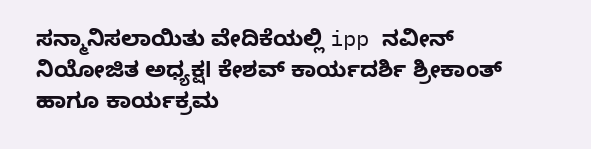ಸನ್ಮಾನಿಸಲಾಯಿತು ವೇದಿಕೆಯಲ್ಲಿ ipp ನವೀನ್ ನಿಯೋಜಿತ ಅಧ್ಯಕ್ಷl ಕೇಶವ್ ಕಾರ್ಯದರ್ಶಿ ಶ್ರೀಕಾಂತ್ ಹಾಗೂ ಕಾರ್ಯಕ್ರಮ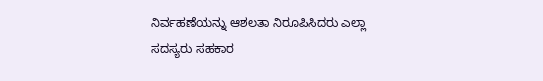ನಿರ್ವಹಣೆಯನ್ನು ಆಶಲತಾ ನಿರೂಪಿಸಿದರು ಎಲ್ಲಾ ಸದಸ್ಯರು ಸಹಕಾರ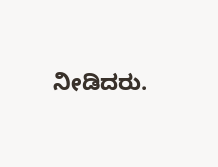ನೀಡಿದರು.